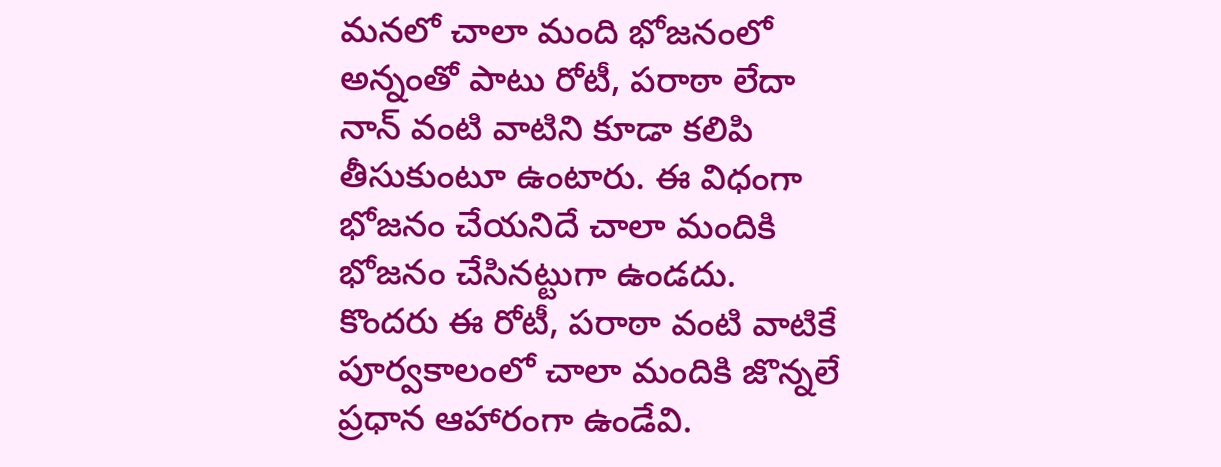మనలో చాలా మంది భోజనంలో అన్నంతో పాటు రోటీ, పరాఠా లేదా నాన్ వంటి వాటిని కూడా కలిపి తీసుకుంటూ ఉంటారు. ఈ విధంగా భోజనం చేయనిదే చాలా మందికి భోజనం చేసినట్టుగా ఉండదు. కొందరు ఈ రోటీ, పరాఠా వంటి వాటికే
పూర్వకాలంలో చాలా మందికి జొన్నలే ప్రధాన ఆహారంగా ఉండేవి.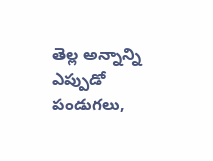తెల్ల అన్నాన్ని ఎప్పుడో పండుగలు,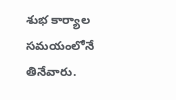శుభ కార్యాల సమయంలోనే తినేవారు.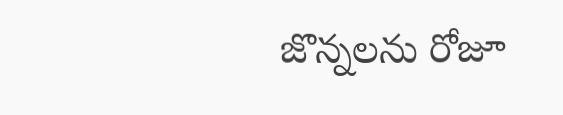జొన్నలను రోజూ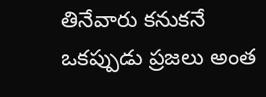తినేవారు కనుకనే ఒకప్పుడు ప్రజలు అంత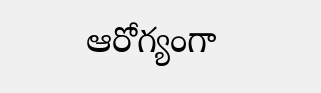ఆరోగ్యంగా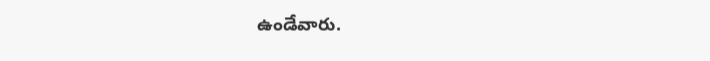ఉండేవారు.